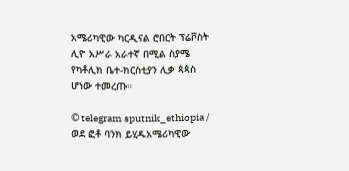አሜሪካዊው ካርዲናል ሮበርት ፕሬቮስት ሊዮ አሥራ አራተኛ በሚል ስያሜ የካቶሊክ ቤተ-ክርስቲያን ሊቃ ጳጳስ ሆነው ተመረጡ።

© telegram sputnik_ethiopia / ወደ ፎቶ ባንክ ይሂዱአሜሪካዊው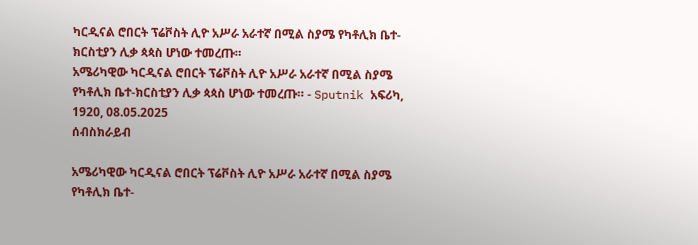ካርዲናል ሮበርት ፕሬቮስት ሊዮ አሥራ አራተኛ በሚል ስያሜ የካቶሊክ ቤተ-ክርስቲያን ሊቃ ጳጳስ ሆነው ተመረጡ።
አሜሪካዊው ካርዲናል ሮበርት ፕሬቮስት ሊዮ አሥራ አራተኛ በሚል ስያሜ የካቶሊክ ቤተ-ክርስቲያን ሊቃ ጳጳስ ሆነው ተመረጡ። - Sputnik አፍሪካ, 1920, 08.05.2025
ሰብስክራይብ

አሜሪካዊው ካርዲናል ሮበርት ፕሬቮስት ሊዮ አሥራ አራተኛ በሚል ስያሜ የካቶሊክ ቤተ-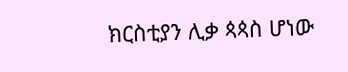ክርስቲያን ሊቃ ጳጳስ ሆነው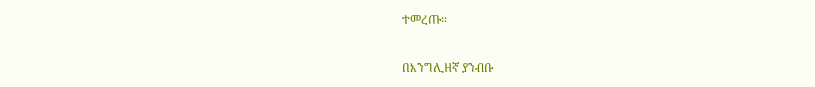ተመረጡ።

በእንግሊዘኛ ያንብቡ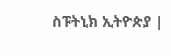ስፑትኒክ ኢትዮጵያ |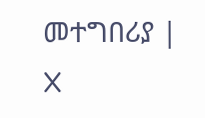መተግበሪያ | X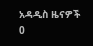አዳዲስ ዜናዎች
0